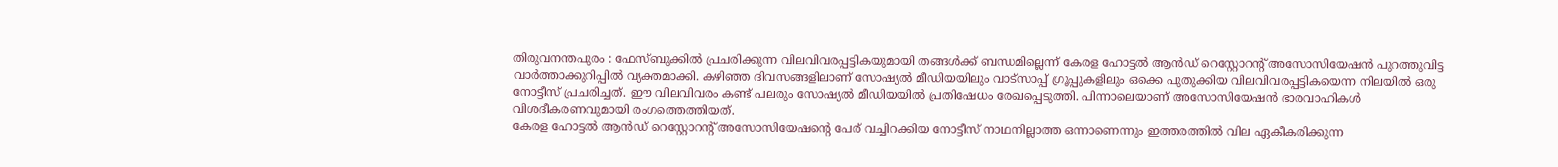തിരുവനന്തപുരം : ഫേസ്ബുക്കിൽ പ്രചരിക്കുന്ന വിലവിവരപ്പട്ടികയുമായി തങ്ങൾക്ക് ബന്ധമില്ലെന്ന് കേരള ഹോട്ടൽ ആൻഡ് റെസ്റ്റോറന്റ് അസോസിയേഷൻ പുറത്തുവിട്ട വാർത്താക്കുറിപ്പിൽ വ്യക്തമാക്കി. കഴിഞ്ഞ ദിവസങ്ങളിലാണ് സോഷ്യൽ മീഡിയയിലും വാട്സാപ്പ് ഗ്രൂപ്പുകളിലും ഒക്കെ പുതുക്കിയ വിലവിവരപ്പട്ടികയെന്ന നിലയിൽ ഒരു നോട്ടീസ് പ്രചരിച്ചത്. ഈ വിലവിവരം കണ്ട് പലരും സോഷ്യൽ മീഡിയയിൽ പ്രതിഷേധം രേഖപ്പെടുത്തി. പിന്നാലെയാണ് അസോസിയേഷൻ ഭാരവാഹികൾ വിശദീകരണവുമായി രംഗത്തെത്തിയത്.
കേരള ഹോട്ടൽ ആൻഡ് റെസ്റ്റോറന്റ് അസോസിയേഷന്റെ പേര് വച്ചിറക്കിയ നോട്ടീസ് നാഥനില്ലാത്ത ഒന്നാണെന്നും ഇത്തരത്തിൽ വില ഏകീകരിക്കുന്ന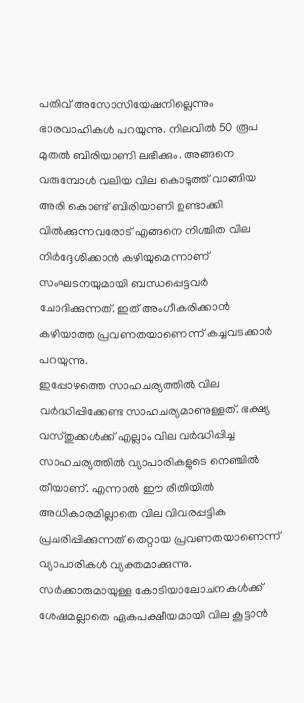പതിവ് അസോസിയേഷനില്ലെന്നും ഭാരവാഹികൾ പറയുന്നു. നിലവിൽ 50 രൂപ മുതൽ ബിരിയാണി ലഭിക്കും. അങ്ങനെ വരുമ്പോൾ വലിയ വില കൊടുത്ത് വാങ്ങിയ അരി കൊണ്ട് ബിരിയാണി ഉണ്ടാക്കി വിൽക്കുന്നവരോട് എങ്ങനെ നിശ്ചിത വില നിർദ്ദേശിക്കാൻ കഴിയുമെന്നാണ് സംഘടനയുമായി ബന്ധപ്പെട്ടവർ ചോദിക്കുന്നത്. ഇത് അംഗീകരിക്കാൻ കഴിയാത്ത പ്രവണതയാണെന്ന് കച്ചവടക്കാർ പറയുന്നു.
ഇപ്പോഴത്തെ സാഹചര്യത്തിൽ വില വർദ്ധിപ്പിക്കേണ്ട സാഹചര്യമാണുള്ളത്. ഭക്ഷ്യ വസ്തുക്കൾക്ക് എല്ലാം വില വർദ്ധിപ്പിച്ച സാഹചര്യത്തിൽ വ്യാപാരികളുടെ നെഞ്ചിൽ തീയാണ്. എന്നാൽ ഈ രീതിയിൽ അധികാരമില്ലാതെ വില വിവരപ്പട്ടിക പ്രചരിപ്പിക്കുന്നത് തെറ്റായ പ്രവണതയാണെന്ന് വ്യാപാരികൾ വ്യക്തമാക്കുന്നു. സർക്കാരുമായുള്ള കോടിയാലോചനകൾക്ക് ശേഷമല്ലാതെ ഏകപക്ഷീയമായി വില കൂട്ടാൻ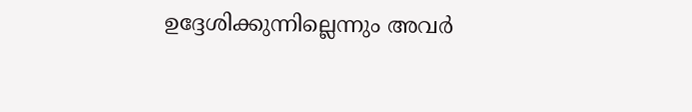ഉദ്ദേശിക്കുന്നില്ലെന്നും അവർ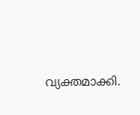വ്യക്തമാക്കി.